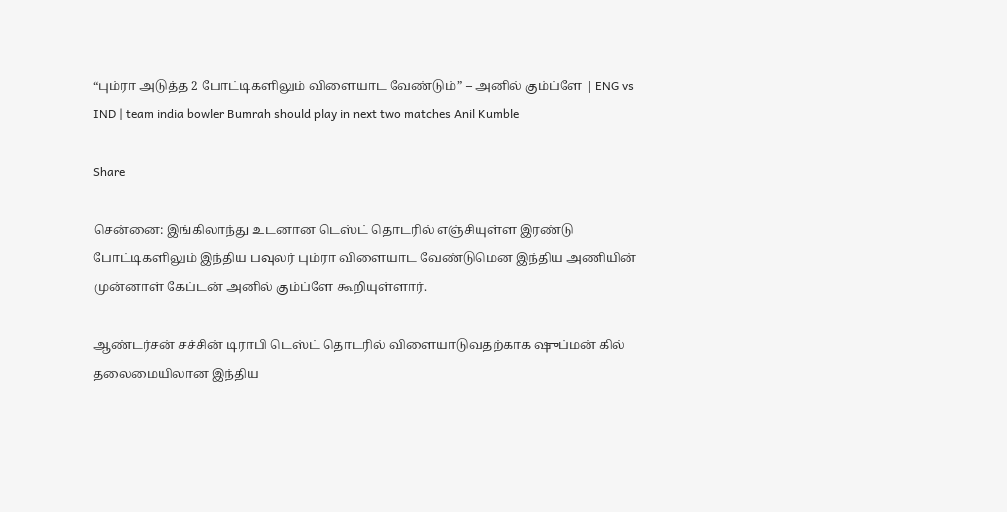“பும்ரா அடுத்த 2 போட்டிகளிலும் விளையாட வேண்டும்” – அனில் கும்ப்ளே | ENG vs IND | team india bowler Bumrah should play in next two matches Anil Kumble

Share

சென்னை: இங்கிலாந்து உடனான டெஸ்ட் தொடரில் எஞ்சியுள்ள இரண்டு போட்டிகளிலும் இந்திய பவுலர் பும்ரா விளையாட வேண்டுமென இந்திய அணியின் முன்னாள் கேப்டன் அனில் கும்ப்ளே கூறியுள்ளார்.

ஆண்டர்சன் சச்சின் டிராபி டெஸ்ட் தொடரில் விளையாடுவதற்காக ஷுப்மன் கில் தலைமையிலான இந்திய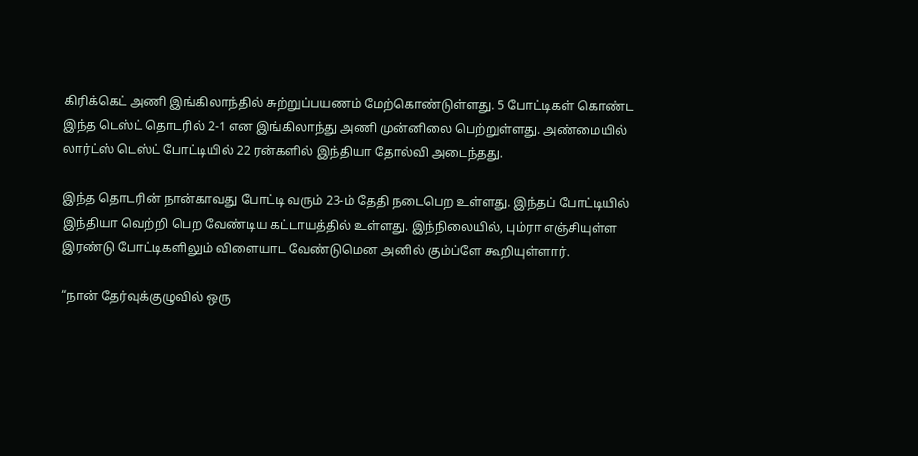கிரிக்கெட் அணி இங்கிலாந்தில் சுற்றுப்பயணம் மேற்கொண்டுள்ளது. 5 போட்டிகள் கொண்ட இந்த டெஸ்ட் தொடரில் 2-1 என இங்கிலாந்து அணி முன்னிலை பெற்றுள்ளது. அண்மையில் லார்ட்ஸ் டெஸ்ட் போட்டியில் 22 ரன்களில் இந்தியா தோல்வி அடைந்தது.

இந்த தொடரின் நான்காவது போட்டி வரும் 23-ம் தேதி நடைபெற உள்ளது. இந்தப் போட்டியில் இந்தியா வெற்றி பெற வேண்டிய கட்டாயத்தில் உள்ளது. இந்நிலையில், பும்ரா எஞ்சியுள்ள இரண்டு போட்டிகளிலும் விளையாட வேண்டுமென அனில் கும்ப்ளே கூறியுள்ளார்.

“நான் தேர்வுக்குழுவில் ஒரு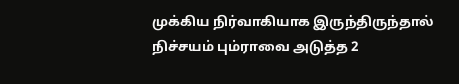முக்கிய நிர்வாகியாக இருந்திருந்தால் நிச்சயம் பும்ராவை அடுத்த 2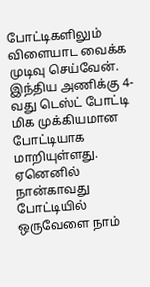போட்டிகளிலும் விளையாட வைக்க முடிவு செய்வேன். இந்திய அணிக்கு 4-வது டெஸ்ட் போட்டி மிக முக்கியமான போட்டியாக மாறியுள்ளது. ஏனெனில் நான்காவது போட்டியில் ஒருவேளை நாம்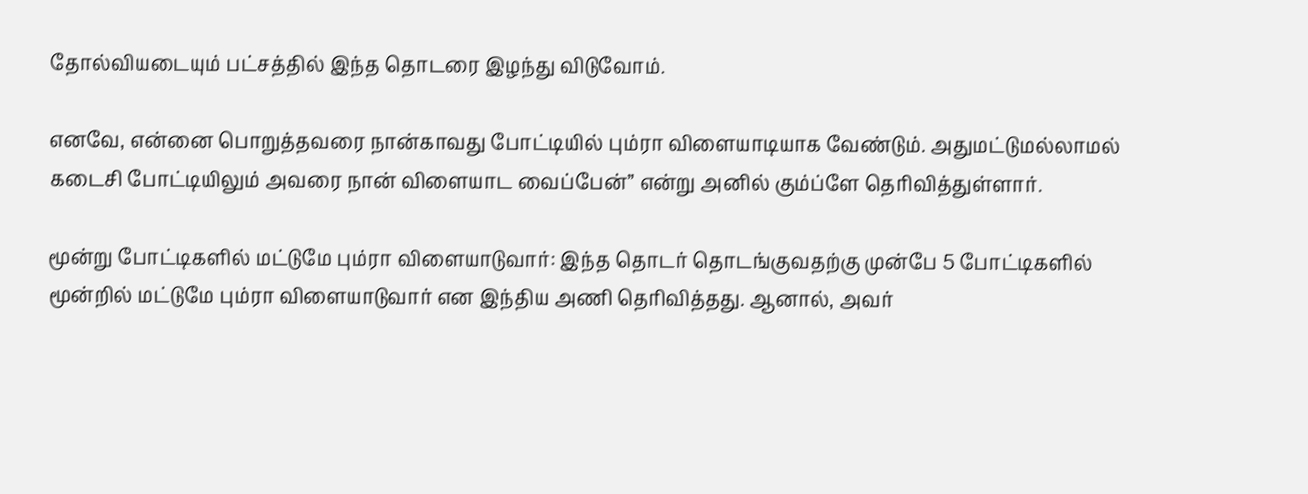தோல்வியடையும் பட்சத்தில் இந்த தொடரை இழந்து விடுவோம்.

எனவே, என்னை பொறுத்தவரை நான்காவது போட்டியில் பும்ரா விளையாடியாக வேண்டும். அதுமட்டுமல்லாமல் கடைசி போட்டியிலும் அவரை நான் விளையாட வைப்பேன்” என்று அனில் கும்ப்ளே தெரிவித்துள்ளார்.

மூன்று போட்டிகளில் மட்டுமே பும்ரா விளையாடுவார்: இந்த தொடர் தொடங்குவதற்கு முன்பே 5 போட்டிகளில் மூன்றில் மட்டுமே பும்ரா விளையாடுவார் என இந்திய அணி தெரிவித்தது. ஆனால், அவர்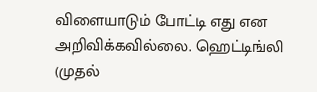விளையாடும் போட்டி எது என அறிவிக்கவில்லை. ஹெட்டிங்லி (முதல்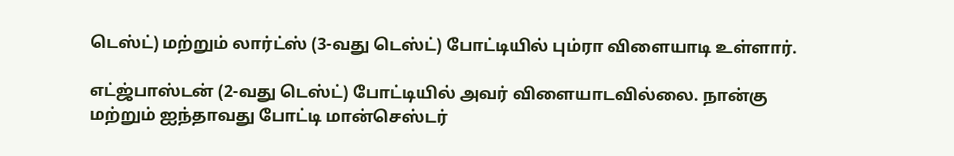டெஸ்ட்) மற்றும் லார்ட்ஸ் (3-வது டெஸ்ட்) போட்டியில் பும்ரா விளையாடி உள்ளார்.

எட்ஜ்பாஸ்டன் (2-வது டெஸ்ட்) போட்டியில் அவர் விளையாடவில்லை. நான்கு மற்றும் ஐந்தாவது போட்டி மான்செஸ்டர்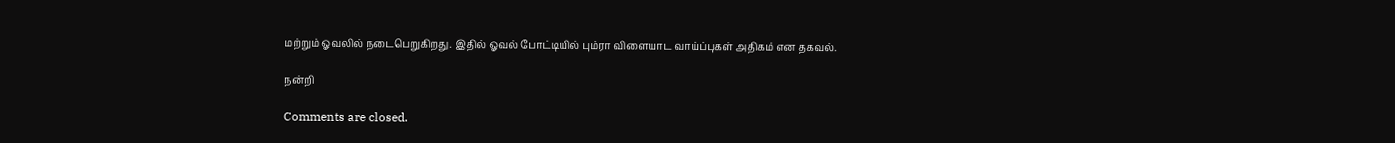மற்றும் ஓவலில் நடைபெறுகிறது. இதில் ஓவல் போட்டியில் பும்ரா விளையாட வாய்ப்புகள் அதிகம் என தகவல்.

நன்றி

Comments are closed.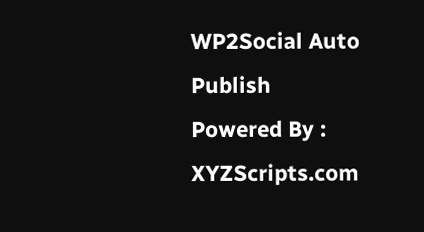WP2Social Auto Publish Powered By : XYZScripts.com